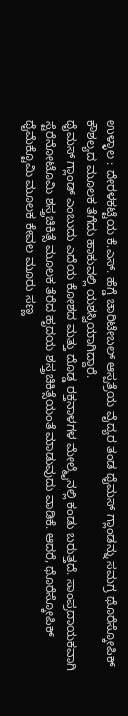ಉಳ್ಳಾಲ : ದೇರಳಕಟ್ಟೆಯ ಕೆ.ಎಸ್. ಹೆಗ್ಡೆ ಚಾರಿಟೇಬಲ್ ಆಸ್ಪತ್ರೆಯ ವೈದ್ಯರ ತಂಡ ಥೈಮಸ್ ಗ್ಲಾಂಡನ್ನು ಸಮಗ್ರ ಥೊರೆಸ್ಕೋಪಿಕ್ ಕೌಶಲ್ಯದ ಮೂಲಕ ತೆಗೆದು ಹಾಕುವಲ್ಲಿ ಯಶಸ್ವಿಯಾಗಿದ್ದಾರೆ.
ಥೈಮಸ್ ಗ್ಲಾಂಡ್ ಎಂಬುದು ಎದೆಯ ಕೋಶದ ಮತ್ತು ದೊಡ್ಡ ರಕ್ತನಾಳಗಳ ಮೇಲ್ಮೈನಲ್ಲಿ ಕಂಡು ಬರುತ್ತದೆ. ಸಾಂಪ್ರದಾಯಕವಾಗಿ ಸ್ಟೆರೆನೋಟೊಮಿ ಶಸ್ತ್ರಚಿಕಿತ್ಸೆ ಮೂಲಕ ತೆರೆದ ಹೃದಯ ಶಸ್ತ್ರಚಿಕಿತ್ಸೆಯಂತೆ ಮಾಡುವುದು ವಾಡಿಕೆ. ಆದರೆ, ಥೊರೆಸ್ಕೋಪಿಕ್ ಥೈಮೆಕ್ಟೊಮಿ ಮೂಲಕ ಕೇವಲ ಮೂರು ಸಣ್ಣ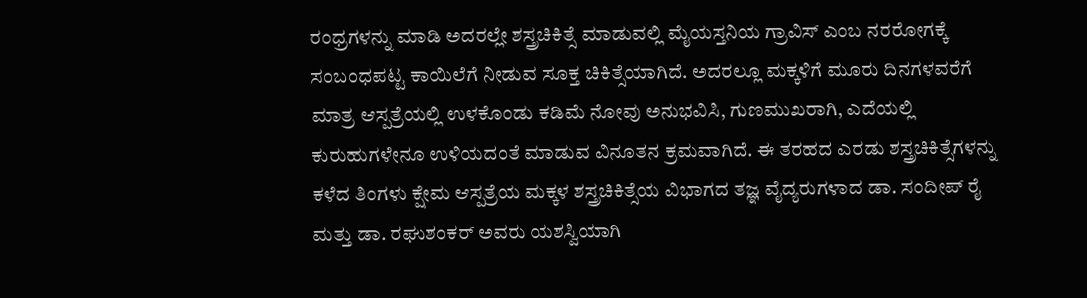ರಂಧ್ರಗಳನ್ನು ಮಾಡಿ ಅದರಲ್ಲೇ ಶಸ್ತ್ರಚಿಕಿತ್ಸೆ ಮಾಡುವಲ್ಲಿ ಮೈಯಸ್ತನಿಯ ಗ್ರಾವಿಸ್ ಎಂಬ ನರರೋಗಕ್ಕೆ ಸಂಬಂಧಪಟ್ಟ ಕಾಯಿಲೆಗೆ ನೀಡುವ ಸೂಕ್ತ ಚಿಕಿತ್ಸೆಯಾಗಿದೆ. ಅದರಲ್ಲೂ ಮಕ್ಕಳಿಗೆ ಮೂರು ದಿನಗಳವರೆಗೆ ಮಾತ್ರ ಆಸ್ಪತ್ರೆಯಲ್ಲಿ ಉಳಕೊಂಡು ಕಡಿಮೆ ನೋವು ಅನುಭವಿಸಿ, ಗುಣಮುಖರಾಗಿ, ಎದೆಯಲ್ಲಿ ಕುರುಹುಗಳೇನೂ ಉಳಿಯದಂತೆ ಮಾಡುವ ವಿನೂತನ ಕ್ರಮವಾಗಿದೆ. ಈ ತರಹದ ಎರಡು ಶಸ್ತ್ರಚಿಕಿತ್ಸೆಗಳನ್ನು ಕಳೆದ ತಿಂಗಳು ಕ್ಷೇಮ ಆಸ್ಪತ್ರೆಯ ಮಕ್ಕಳ ಶಸ್ತ್ರಚಿಕಿತ್ಸೆಯ ವಿಭಾಗದ ತಜ್ಞ ವೈದ್ಯರುಗಳಾದ ಡಾ. ಸಂದೀಪ್ ರೈ ಮತ್ತು ಡಾ. ರಘುಶಂಕರ್ ಅವರು ಯಶಸ್ವಿಯಾಗಿ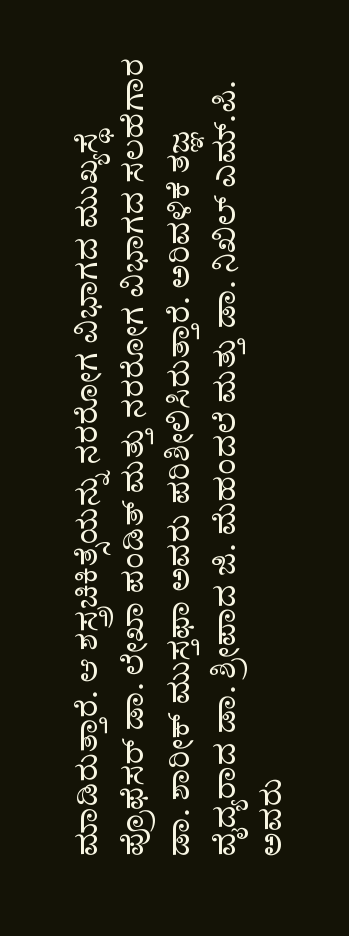ಮಾಡಿರುತ್ತಾರೆ. ಆ ಶಸ್ತ್ರಚಿಕಿತ್ಸೆಯನ್ನು ನರರೋಗ ವಿಭಾಗದ ಮುಖ್ಯಸ್ಥೆ
ಪ್ರೊಫೆಸರ್ ಡಾ. ಲೇಖಾ ಪಂಡಿತ್ ಮತ್ತು ನರರೋಗ ವಿಭಾಗದ ಸಲಹೆಗಾರ ಡಾ. ಶಾರೀಕ್ ಮುಸ್ತಫಾ ಅವರು ಪರಿಶೀಲಿಸಿರುತ್ತಾರೆ. ಅರಿವಳಿಕೆ ತಜ್ಞ ವೈದ್ಯರಾದ ಡಾ. ಶ್ರೀಪಾದ ಜಿ. ಮೆಹಂದಲೆ ಮತ್ತು ಡಾ. ನಿಖಿಲ್ ಎಮ್.ಪಿ. ಅವರು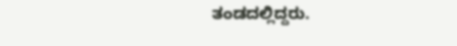ತಂಡದಲ್ಲಿದ್ದರು.